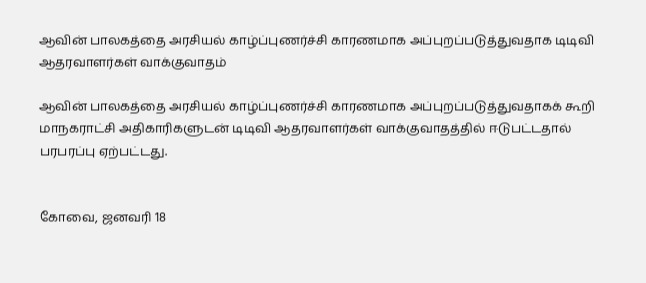ஆவின் பாலகத்தை அரசியல் காழ்ப்புணர்ச்சி காரணமாக அப்புறப்படுத்துவதாக டிடிவி ஆதரவாளர்கள் வாக்குவாதம்

ஆவின் பாலகத்தை அரசியல் காழ்ப்புணர்ச்சி காரணமாக அப்புறப்படுத்துவதாகக் கூறி மாநகராட்சி அதிகாரிகளுடன் டிடிவி ஆதரவாளர்கள் வாக்குவாதத்தில் ஈடுபட்டதால் பரபரப்பு ஏற்பட்டது.


கோவை, ஜனவரி 18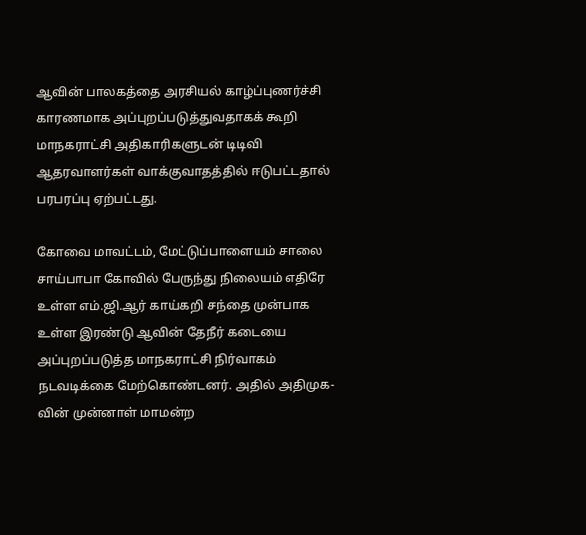ஆவின் பாலகத்தை அரசியல் காழ்ப்புணர்ச்சி காரணமாக அப்புறப்படுத்துவதாகக் கூறி மாநகராட்சி அதிகாரிகளுடன் டிடிவி ஆதரவாளர்கள் வாக்குவாதத்தில் ஈடுபட்டதால் பரபரப்பு ஏற்பட்டது.

கோவை மாவட்டம், மேட்டுப்பாளையம் சாலை சாய்பாபா கோவில் பேருந்து நிலையம் எதிரே உள்ள எம்.ஜி.ஆர் காய்கறி சந்தை முன்பாக உள்ள இரண்டு ஆவின் தேநீர் கடையை அப்புறப்படுத்த மாநகராட்சி நிர்வாகம் நடவடிக்கை மேற்கொண்டனர். அதில் அதிமுக-வின் முன்னாள் மாமன்ற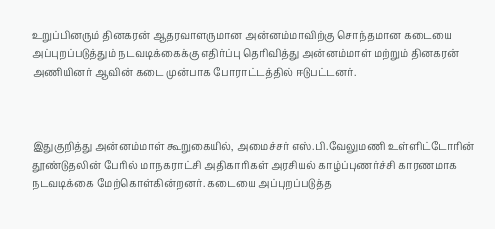உறுப்பினரும் தினகரன் ஆதரவாளருமான அன்னம்மாவிற்கு சொந்தமான கடையை அப்புறப்படுத்தும் நடவடிக்கைக்கு எதிர்ப்பு தெரிவித்து அன்னம்மாள் மற்றும் தினகரன் அணியினர் ஆவின் கடை முன்பாக போராட்டத்தில் ஈடுபட்டனர்.



இதுகுறித்து அன்னம்மாள் கூறுகையில், அமைச்சர் எஸ்.பி.வேலுமணி உள்ளிட்டோரின் தூண்டுதலின் பேரில் மாநகராட்சி அதிகாரிகள் அரசியல் காழ்ப்புணர்ச்சி காரணமாக  நடவடிக்கை மேற்கொள்கின்றனர். கடையை அப்புறப்படுத்த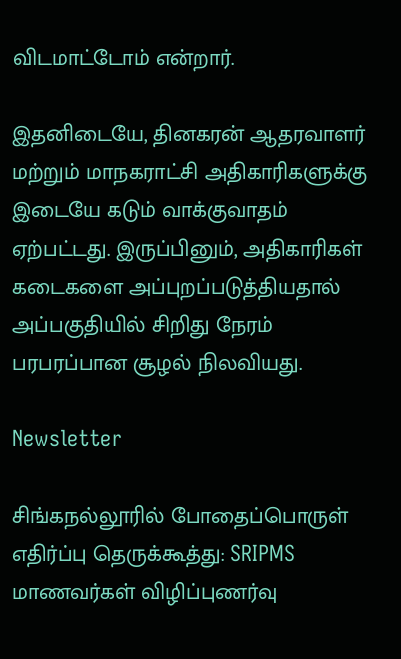விடமாட்டோம் என்றார்.

இதனிடையே, தினகரன் ஆதரவாளர் மற்றும் மாநகராட்சி அதிகாரிகளுக்கு இடையே கடும் வாக்குவாதம் ஏற்பட்டது. இருப்பினும், அதிகாரிகள் கடைகளை அப்புறப்படுத்தியதால் அப்பகுதியில் சிறிது நேரம் பரபரப்பான சூழல் நிலவியது.

Newsletter

சிங்கநல்லூரில் போதைப்பொருள் எதிர்ப்பு தெருக்கூத்து: SRIPMS மாணவர்கள் விழிப்புணர்வு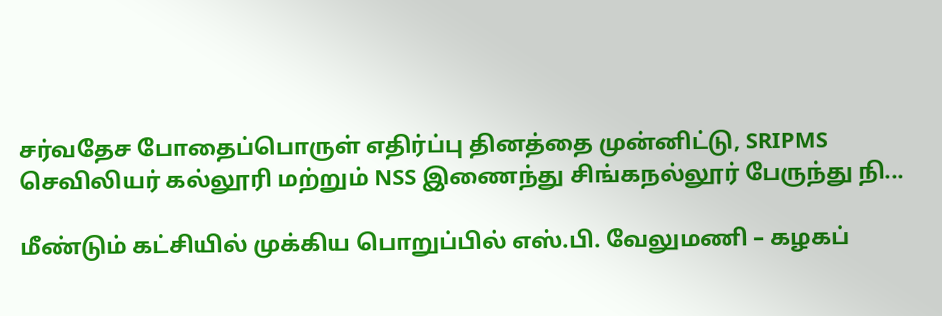சர்வதேச போதைப்பொருள் எதிர்ப்பு தினத்தை முன்னிட்டு, SRIPMS செவிலியர் கல்லூரி மற்றும் NSS இணைந்து சிங்கநல்லூர் பேருந்து நி...

மீண்டும் கட்சியில் முக்கிய பொறுப்பில் எஸ்.பி. வேலுமணி – கழகப்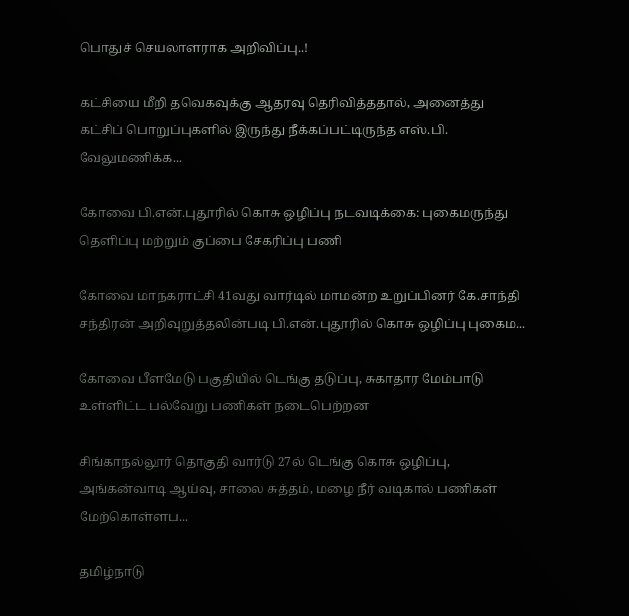பொதுச் செயலாளராக அறிவிப்பு..!

கட்சியை மீறி தவெகவுக்கு ஆதரவு தெரிவித்ததால், அனைத்து கட்சிப் பொறுப்புகளில் இருந்து நீக்கப்பட்டிருந்த எஸ்.பி. வேலுமணிக்க...

கோவை பி.என்.புதூரில் கொசு ஒழிப்பு நடவடிக்கை: புகைமருந்து தெளிப்பு மற்றும் குப்பை சேகரிப்பு பணி

கோவை மாநகராட்சி 41வது வார்டில் மாமன்ற உறுப்பினர் கே.சாந்தி சந்திரன் அறிவுறுத்தலின்படி பி.என்.புதூரில் கொசு ஒழிப்பு புகைம...

கோவை பீளமேடு பகுதியில் டெங்கு தடுப்பு, சுகாதார மேம்பாடு உள்ளிட்ட பல்வேறு பணிகள் நடைபெற்றன

சிங்காநல்லூர் தொகுதி வார்டு 27ல் டெங்கு கொசு ஒழிப்பு, அங்கன்வாடி ஆய்வு, சாலை சுத்தம், மழை நீர் வடிகால் பணிகள் மேற்கொள்ளப...

தமிழ்நாடு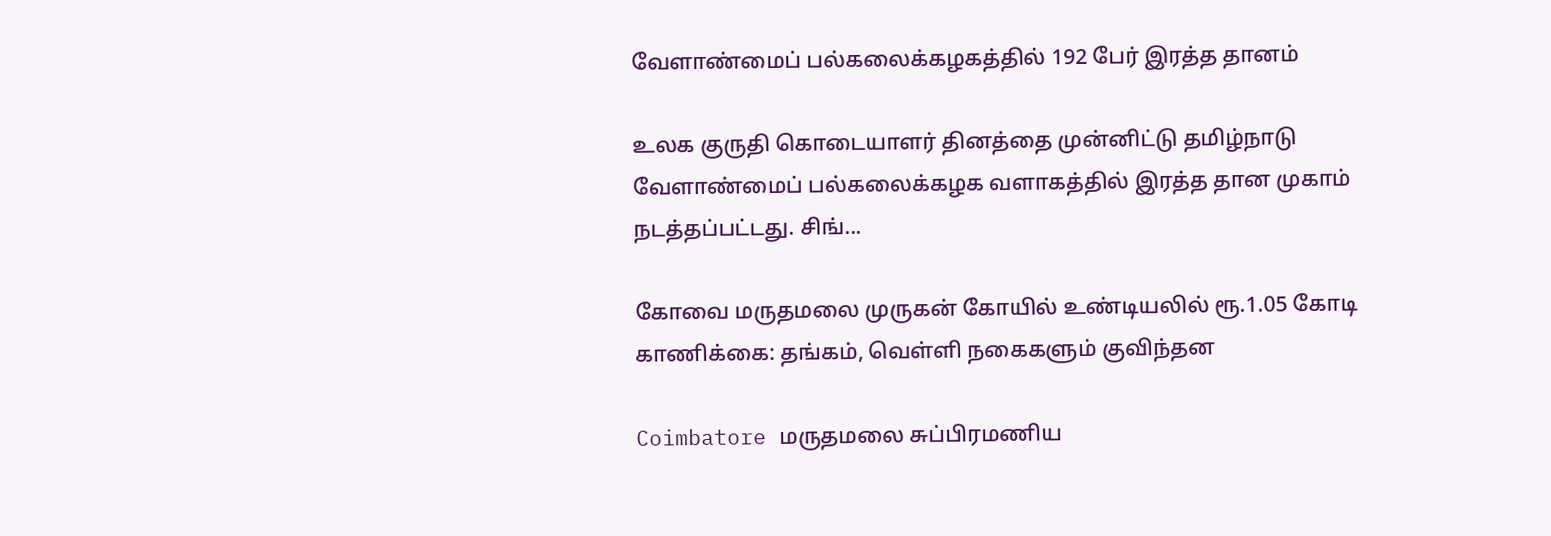வேளாண்மைப் பல்கலைக்கழகத்தில் 192 பேர் இரத்த தானம்

உலக குருதி கொடையாளர் தினத்தை முன்னிட்டு தமிழ்நாடு வேளாண்மைப் பல்கலைக்கழக வளாகத்தில் இரத்த தான முகாம் நடத்தப்பட்டது. சிங்...

கோவை மருதமலை முருகன் கோயில் உண்டியலில் ரூ.1.05 கோடி காணிக்கை: தங்கம், வெள்ளி நகைகளும் குவிந்தன

Coimbatore மருதமலை சுப்பிரமணிய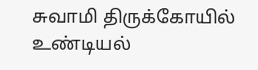சுவாமி திருக்கோயில் உண்டியல்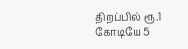திறப்பில் ரூ.1 கோடியே 5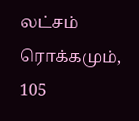லட்சம் ரொக்கமும், 105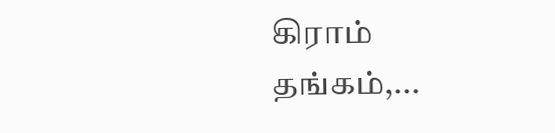கிராம் தங்கம்,...